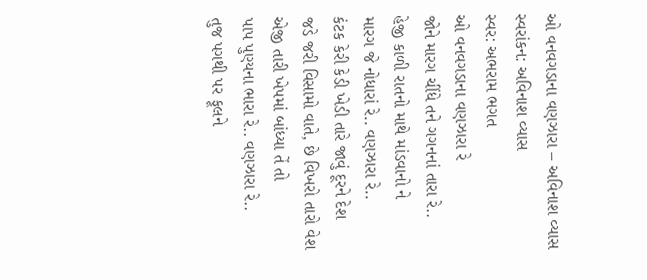ઓ વનવગડાના વણઝારા – અવિનાશ વ્યાસ
સ્વરાંકન: અવિનાશ વ્યાસ
સ્વર: અભરામ ભગત
ઓ વનવગડાના વણઝારા રે
જોને મારગ ચીંધે તને ગગનનાં તારા રે..
હેજી કાળી રાતનો માથે માંડવાનો ને
મારગ જે નોધારાં રે.. વણઝારા રે..
કંટક કેરી કેડી ખેડી તારે જાવું દૂરને દેશ
જડે જરી વિસામો વાતે, છે વિખરો તારો વેશ
એજી તારી ખેપમાં બાંધ્યા તેં તો
પાપ પુણ્યના ભારા રે.. વણઝારા રે..
તુજ પગથી પર ફૂલને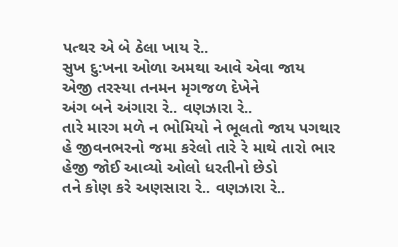પત્થર એ બે ઠેલા ખાય રે..
સુખ દુ:ખના ઓળા અમથા આવે એવા જાય
એજી તરસ્યા તનમન મૃગજળ દેખેને
અંગ બને અંગારા રે.. વણઝારા રે..
તારે મારગ મળે ન ભોમિયો ને ભૂલતો જાય પગથાર
હે જીવનભરનો જમા કરેલો તારે રે માથે તારો ભાર
હેજી જોઈ આવ્યો ઓલો ધરતીનો છેડો
તને કોણ કરે અણસારા રે.. વણઝારા રે..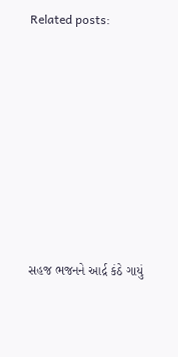Related posts:









સહજ ભજનને આર્દ્ર કંઠે ગાયું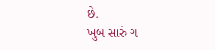છે.
ખુબ સારું ગ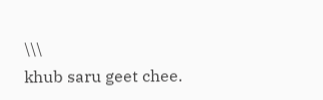\\\
khub saru geet chee.